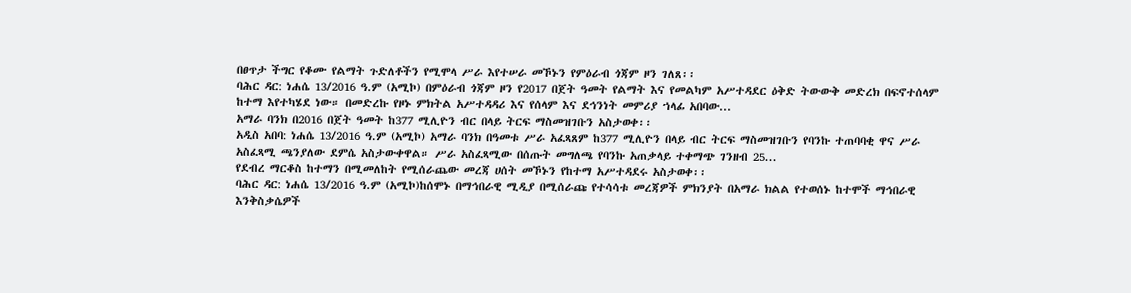በፀጥታ ችግር የቆሙ የልማት ጉድለቶችን የሚሞላ ሥራ እየተሠራ መኾኑን የምዕራብ ጎጃም ዞን ገለጸ፡፡
ባሕር ዳር: ነሐሴ 13/2016 ዓ.ም (አሚኮ) በምዕራብ ጎጃም ዞን የ2017 በጀት ዓመት የልማት እና የመልካም አሥተዳደር ዕቅድ ትውውቅ መድረክ በፍኖተሰላም ከተማ እየተካሄደ ነው። በመድረኩ የዞኑ ምክትል አሥተዳዳሪ እና የሰላም እና ደኅንነት መምሪያ ኀላፊ አበባው...
አማራ ባንክ በ2016 በጀት ዓመት ከ377 ሚሊዮን ብር በላይ ትርፍ ማስመዝገቡን አስታወቀ፡፡
አዲስ አበባ: ነሐሴ 13/2016 ዓ.ም (አሚኮ) አማራ ባንክ በዓመቱ ሥራ አፈጻጸም ከ377 ሚሊዮን በላይ ብር ትርፍ ማስመዝገቡን የባንኩ ተጠባባቂ ዋና ሥራ አስፈጻሚ ጫንያለው ደምሴ አስታውቀዋል። ሥራ አስፈጻሚው በሰጡት መግለጫ የባንኩ አጠቃላይ ተቀማጭ ገንዘብ 25...
የደብረ ማርቆስ ከተማን በሚመለከት የሚሰራጨው መረጃ ሀሰት መኾኑን የከተማ አሥተዳደሩ አስታወቀ፡፡
ባሕር ዳር: ነሐሴ 13/2016 ዓ.ም (አሚኮ)ከሰሞኑ በማኅበራዊ ሚዲያ በሚሰራጩ የተሳሳቱ መረጃዎች ምክንያት በአማራ ክልል የተወሰኑ ከተሞች ማኅበራዊ እንቅስቃሴዎች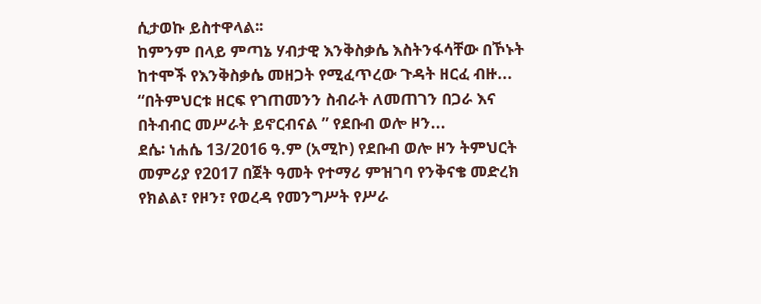ሲታወኩ ይስተዋላል፡፡
ከምንም በላይ ምጣኔ ሃብታዊ እንቅስቃሴ እስትንፋሳቸው በኾኑት ከተሞች የእንቅስቃሴ መዘጋት የሚፈጥረው ጉዳት ዘርፈ ብዙ...
“በትምህርቱ ዘርፍ የገጠመንን ስብራት ለመጠገን በጋራ እና በትብብር መሥራት ይኖርብናል ” የደቡብ ወሎ ዞን...
ደሴ፡ ነሐሴ 13/2016 ዓ.ም (አሚኮ) የደቡብ ወሎ ዞን ትምህርት መምሪያ የ2017 በጀት ዓመት የተማሪ ምዝገባ የንቅናቄ መድረክ የክልል፣ የዞን፣ የወረዳ የመንግሥት የሥራ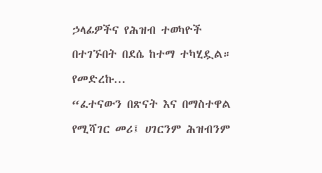ኃላፊዎችና የሕዝብ ተወካዮች በተገኙበት በደሴ ከተማ ተካሂዷል። የመድረኩ...
“ፈተናውን በጽናት እና በማስተዋል የሚሻገር መሪ፤ ሀገርንም ሕዝብንም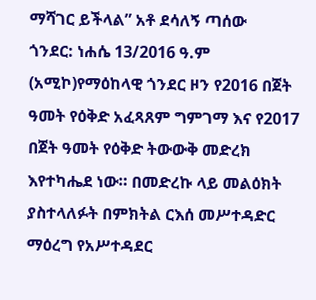ማሻገር ይችላል” አቶ ደሳለኝ ጣሰው
ጎንደር: ነሐሴ 13/2016 ዓ.ም (አሚኮ)የማዕከላዊ ጎንደር ዞን የ2016 በጀት ዓመት የዕቅድ አፈጻጸም ግምገማ እና የ2017 በጀት ዓመት የዕቅድ ትውውቅ መድረክ እየተካሔደ ነው። በመድረኩ ላይ መልዕክት ያስተላለፉት በምክትል ርእሰ መሥተዳድር ማዕረግ የአሥተዳደር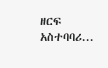ዘርፍ አስተባባሪ...